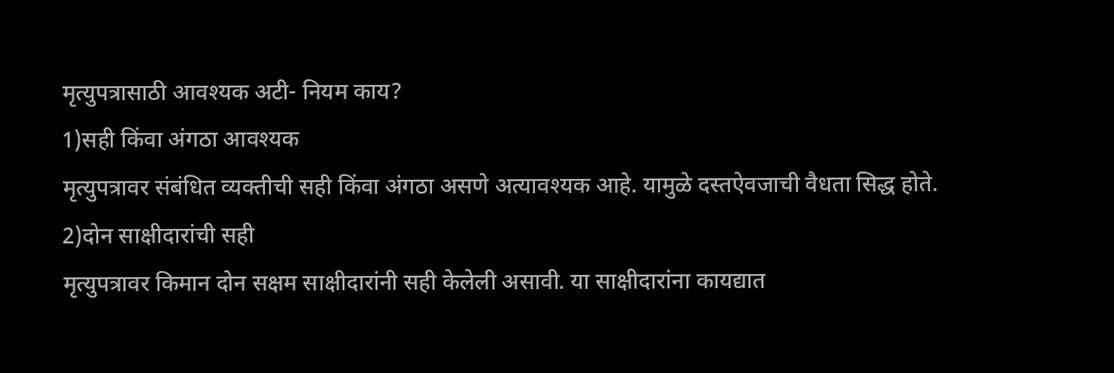मृत्युपत्रासाठी आवश्यक अटी- नियम काय?
1)सही किंवा अंगठा आवश्यक
मृत्युपत्रावर संबंधित व्यक्तीची सही किंवा अंगठा असणे अत्यावश्यक आहे. यामुळे दस्तऐवजाची वैधता सिद्ध होते.
2)दोन साक्षीदारांची सही
मृत्युपत्रावर किमान दोन सक्षम साक्षीदारांनी सही केलेली असावी. या साक्षीदारांना कायद्यात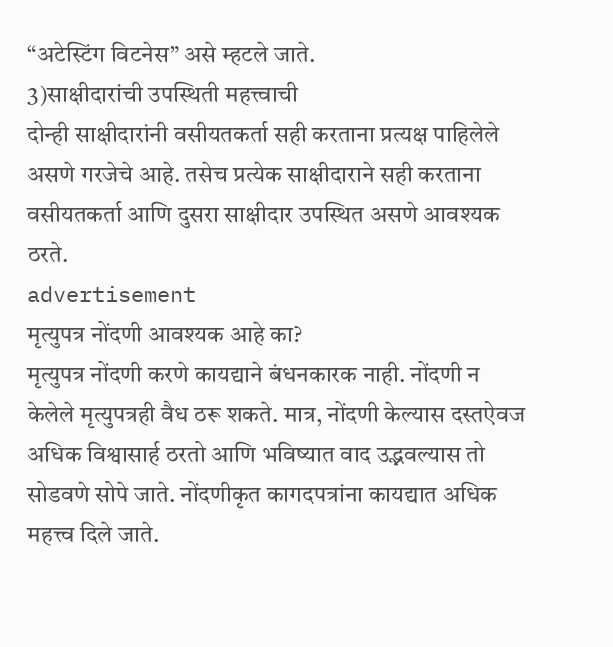“अटेस्टिंग विटनेस” असे म्हटले जाते.
3)साक्षीदारांची उपस्थिती महत्त्वाची
दोन्ही साक्षीदारांनी वसीयतकर्ता सही करताना प्रत्यक्ष पाहिलेले असणे गरजेचे आहे. तसेच प्रत्येक साक्षीदाराने सही करताना वसीयतकर्ता आणि दुसरा साक्षीदार उपस्थित असणे आवश्यक ठरते.
advertisement
मृत्युपत्र नोंदणी आवश्यक आहे का?
मृत्युपत्र नोंदणी करणे कायद्याने बंधनकारक नाही. नोंदणी न केलेले मृत्युपत्रही वैध ठरू शकते. मात्र, नोंदणी केल्यास दस्तऐवज अधिक विश्वासार्ह ठरतो आणि भविष्यात वाद उद्भवल्यास तो सोडवणे सोपे जाते. नोंदणीकृत कागदपत्रांना कायद्यात अधिक महत्त्व दिले जाते.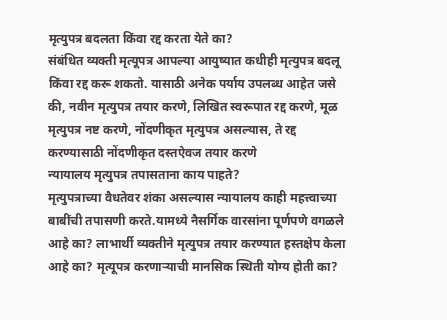मृत्युपत्र बदलता किंवा रद्द करता येते का?
संबंधित व्यक्ती मृत्यूपत्र आपल्या आयुष्यात कधीही मृत्युपत्र बदलू किंवा रद्द करू शकतो. यासाठी अनेक पर्याय उपलब्ध आहेत जसे की, नवीन मृत्युपत्र तयार करणे, लिखित स्वरूपात रद्द करणे, मूळ मृत्युपत्र नष्ट करणे, नोंदणीकृत मृत्युपत्र असल्यास, ते रद्द करण्यासाठी नोंदणीकृत दस्तऐवज तयार करणे
न्यायालय मृत्युपत्र तपासताना काय पाहते?
मृत्युपत्राच्या वैधतेवर शंका असल्यास न्यायालय काही महत्त्वाच्या बाबींची तपासणी करते.यामध्ये नैसर्गिक वारसांना पूर्णपणे वगळले आहे का? लाभार्थी व्यक्तीने मृत्युपत्र तयार करण्यात हस्तक्षेप केला आहे का? मृत्यूपत्र करणाऱ्याची मानसिक स्थिती योग्य होती का?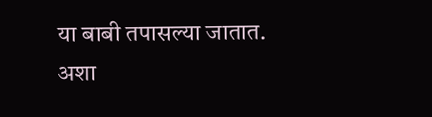या बाबी तपासल्या जातात. अशा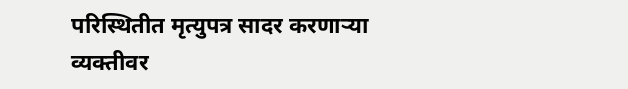परिस्थितीत मृत्युपत्र सादर करणाऱ्या व्यक्तीवर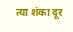त्या शंका दूर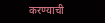करण्याची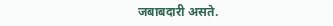जबाबदारी असते.